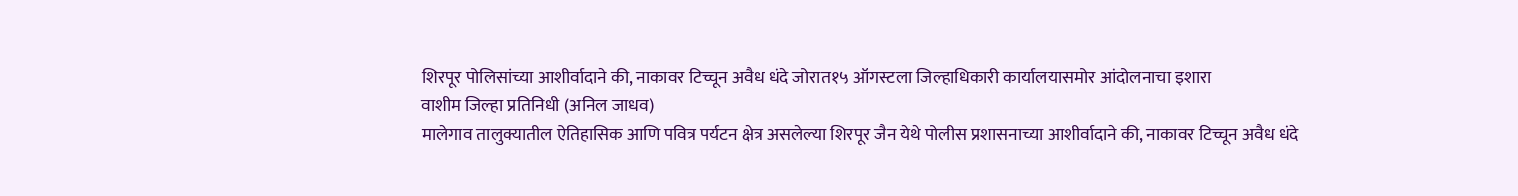शिरपूर पोलिसांच्या आशीर्वादाने की, नाकावर टिच्चून अवैध धंदे जोरात१५ ऑगस्टला जिल्हाधिकारी कार्यालयासमोर आंदोलनाचा इशारा
वाशीम जिल्हा प्रतिनिधी (अनिल जाधव)
मालेगाव तालुक्यातील ऐतिहासिक आणि पवित्र पर्यटन क्षेत्र असलेल्या शिरपूर जैन येथे पोलीस प्रशासनाच्या आशीर्वादाने की, नाकावर टिच्चून अवैध धंदे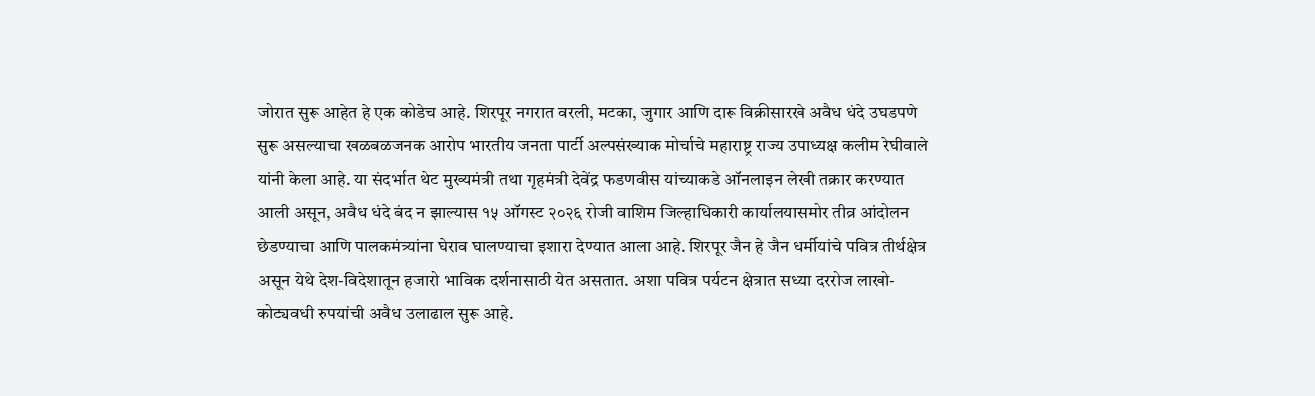जोरात सुरू आहेत हे एक कोडेच आहे. शिरपूर नगरात वरली, मटका, जुगार आणि दारू विक्रीसारखे अवैध धंदे उघडपणे सुरू असल्याचा खळबळजनक आरोप भारतीय जनता पार्टी अल्पसंख्याक मोर्चाचे महाराष्ट्र राज्य उपाध्यक्ष कलीम रेघीवाले यांनी केला आहे. या संदर्भात थेट मुख्यमंत्री तथा गृहमंत्री देवेंद्र फडणवीस यांच्याकडे ऑनलाइन लेखी तक्रार करण्यात आली असून, अवैध धंदे बंद न झाल्यास १५ ऑगस्ट २०२६ रोजी वाशिम जिल्हाधिकारी कार्यालयासमोर तीव्र आंदोलन छेडण्याचा आणि पालकमंत्र्यांना घेराव घालण्याचा इशारा देण्यात आला आहे. शिरपूर जैन हे जैन धर्मीयांचे पवित्र तीर्थक्षेत्र असून येथे देश-विदेशातून हजारो भाविक दर्शनासाठी येत असतात. अशा पवित्र पर्यटन क्षेत्रात सध्या दररोज लाखो-कोट्यवधी रुपयांची अवैध उलाढाल सुरू आहे.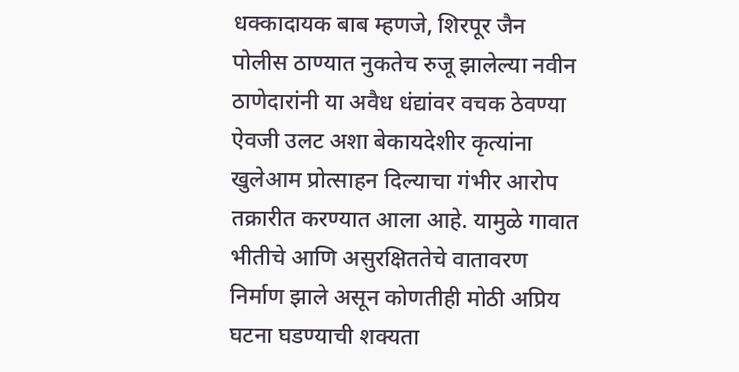धक्कादायक बाब म्हणजे, शिरपूर जैन पोलीस ठाण्यात नुकतेच रुजू झालेल्या नवीन ठाणेदारांनी या अवैध धंद्यांवर वचक ठेवण्या ऐवजी उलट अशा बेकायदेशीर कृत्यांना खुलेआम प्रोत्साहन दिल्याचा गंभीर आरोप तक्रारीत करण्यात आला आहे. यामुळे गावात भीतीचे आणि असुरक्षिततेचे वातावरण निर्माण झाले असून कोणतीही मोठी अप्रिय घटना घडण्याची शक्यता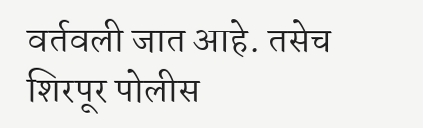वर्तवली जात आहे. तसेच शिरपूर पोलीस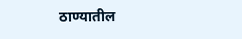ठाण्यातील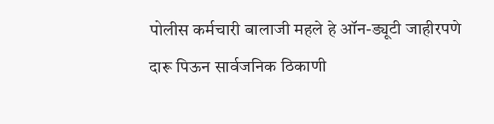पोलीस कर्मचारी बालाजी महले हे ऑन-ड्यूटी जाहीरपणे दारू पिऊन सार्वजनिक ठिकाणी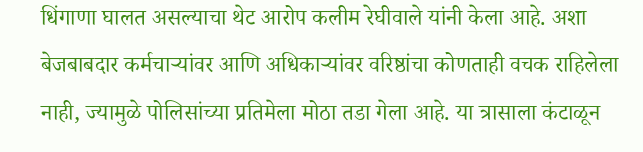धिंगाणा घालत असल्याचा थेट आरोप कलीम रेघीवाले यांनी केला आहे. अशा बेजबाबदार कर्मचाऱ्यांवर आणि अधिकाऱ्यांवर वरिष्ठांचा कोणताही वचक राहिलेला नाही, ज्यामुळे पोलिसांच्या प्रतिमेला मोठा तडा गेला आहे. या त्रासाला कंटाळून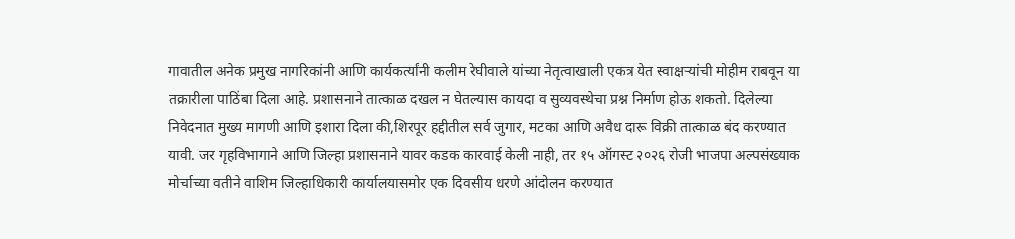गावातील अनेक प्रमुख नागरिकांनी आणि कार्यकर्त्यांनी कलीम रेघीवाले यांच्या नेतृत्वाखाली एकत्र येत स्वाक्षऱ्यांची मोहीम राबवून या तक्रारीला पाठिंबा दिला आहे. प्रशासनाने तात्काळ दखल न घेतल्यास कायदा व सुव्यवस्थेचा प्रश्न निर्माण होऊ शकतो. दिलेल्या निवेदनात मुख्य मागणी आणि इशारा दिला की,शिरपूर हद्दीतील सर्व जुगार, मटका आणि अवैध दारू विक्री तात्काळ बंद करण्यात यावी. जर गृहविभागाने आणि जिल्हा प्रशासनाने यावर कडक कारवाई केली नाही, तर १५ ऑगस्ट २०२६ रोजी भाजपा अल्पसंख्याक मोर्चाच्या वतीने वाशिम जिल्हाधिकारी कार्यालयासमोर एक दिवसीय धरणे आंदोलन करण्यात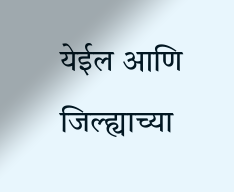येईल आणि जिल्ह्याच्या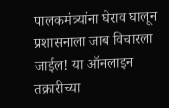पालकमंत्र्यांना घेराव घालून प्रशासनाला जाब विचारला जाईल! या ऑनलाइन तक्रारीच्या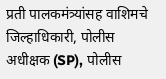प्रती पालकमंत्र्यांसह वाशिमचे जिल्हाधिकारी, पोलीस अधीक्षक (SP), पोलीस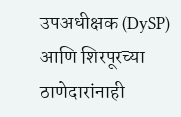उपअधीक्षक (DySP) आणि शिरपूरच्या ठाणेदारांनाही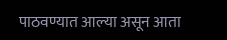पाठवण्यात आल्या असून आता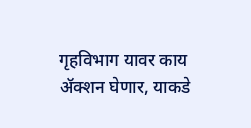गृहविभाग यावर काय ॲक्शन घेणार, याकडे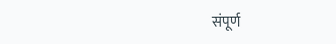संपूर्ण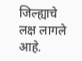जिल्ह्याचे लक्ष लागले आहे.